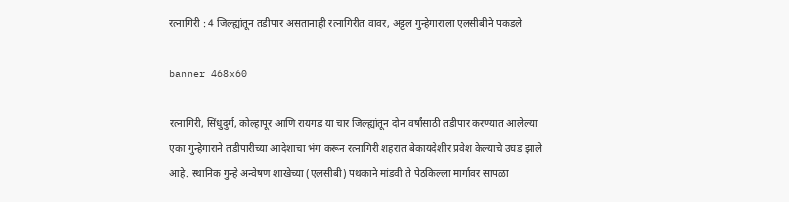रत्नागिरी : 4 जिल्ह्यांतून तडीपार असतानाही रत्नागिरीत वावर, अट्टल गुन्हेगाराला एलसीबीने पकडले

banner 468x60

रत्नागिरी, सिंधुदुर्ग, कोल्हापूर आणि रायगड या चार जिल्ह्यांतून दोन वर्षांसाठी तडीपार करण्यात आलेल्या एका गुन्हेगाराने तडीपारीच्या आदेशाचा भंग करून रत्नागिरी शहरात बेकायदेशीर प्रवेश केल्याचे उघड झाले आहे. स्थानिक गुन्हे अन्वेषण शाखेच्या (एलसीबी) पथकाने मांडवी ते पेठकिल्ला मार्गावर सापळा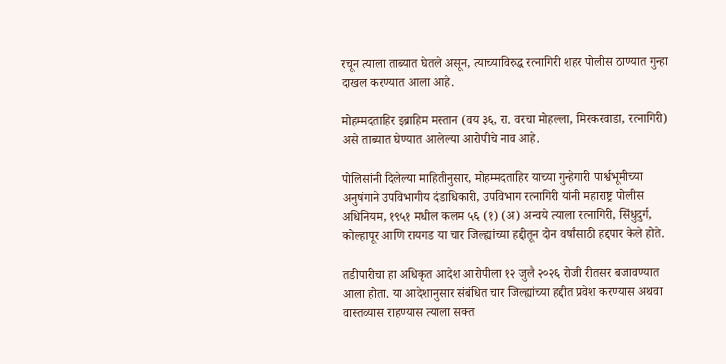रचून त्याला ताब्यात घेतले असून, त्याच्याविरुद्ध रत्नागिरी शहर पोलीस ठाण्यात गुन्हा दाखल करण्यात आला आहे.

मोहम्मदताहिर इब्राहिम मस्तान (वय ३६, रा. वरचा मोहल्ला, मिरकरवाडा, रत्नागिरी) असे ताब्यात घेण्यात आलेल्या आरोपीचे नाव आहे.

पोलिसांनी दिलेल्या माहितीनुसार, मोहम्मदताहिर याच्या गुन्हेगारी पार्श्वभूमीच्या अनुषंगाने उपविभागीय दंडाधिकारी, उपविभाग रत्नागिरी यांनी महाराष्ट्र पोलीस अधिनियम, १९५१ मधील कलम ५६ (१) (अ) अन्वये त्याला रत्नागिरी, सिंधुदुर्ग, कोल्हापूर आणि रायगड या चार जिल्ह्यांच्या हद्दीतून दोन वर्षांसाठी हद्दपार केले होते.

तडीपारीचा हा अधिकृत आदेश आरोपीला १२ जुलै २०२६ रोजी रीतसर बजावण्यात आला होता. या आदेशानुसार संबंधित चार जिल्ह्यांच्या हद्दीत प्रवेश करण्यास अथवा वास्तव्यास राहण्यास त्याला सक्त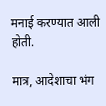मनाई करण्यात आली होती.

मात्र, आदेशाचा भंग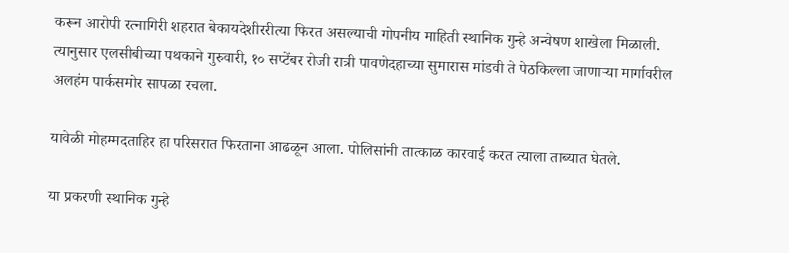करून आरोपी रत्नागिरी शहरात बेकायदेशीररीत्या फिरत असल्याची गोपनीय माहिती स्थानिक गुन्हे अन्वेषण शाखेला मिळाली. त्यानुसार एलसीबीच्या पथकाने गुरुवारी, १० सप्टेंबर रोजी रात्री पावणेदहाच्या सुमारास मांडवी ते पेठकिल्ला जाणाऱ्या मार्गावरील अलहंम पार्कसमोर सापळा रचला.

यावेळी मोहम्मदताहिर हा परिसरात फिरताना आढळून आला. पोलिसांनी तात्काळ कारवाई करत त्याला ताब्यात घेतले.

या प्रकरणी स्थानिक गुन्हे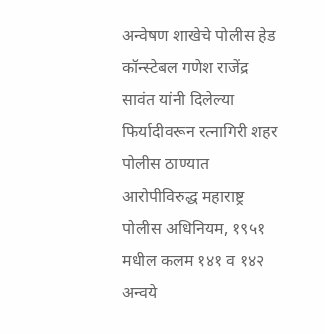अन्वेषण शाखेचे पोलीस हेड कॉन्स्टेबल गणेश राजेंद्र सावंत यांनी दिलेल्या फिर्यादीवरून रत्नागिरी शहर पोलीस ठाण्यात आरोपीविरुद्ध महाराष्ट्र पोलीस अधिनियम, १९५१ मधील कलम १४१ व १४२ अन्वये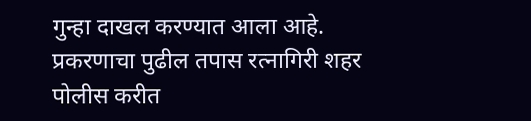गुन्हा दाखल करण्यात आला आहे. प्रकरणाचा पुढील तपास रत्नागिरी शहर पोलीस करीत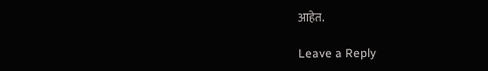आहेत.

Leave a Reply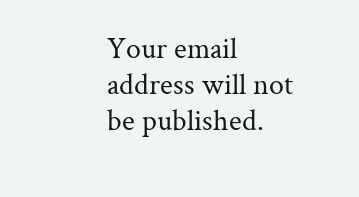Your email address will not be published.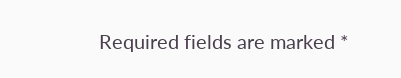Required fields are marked *